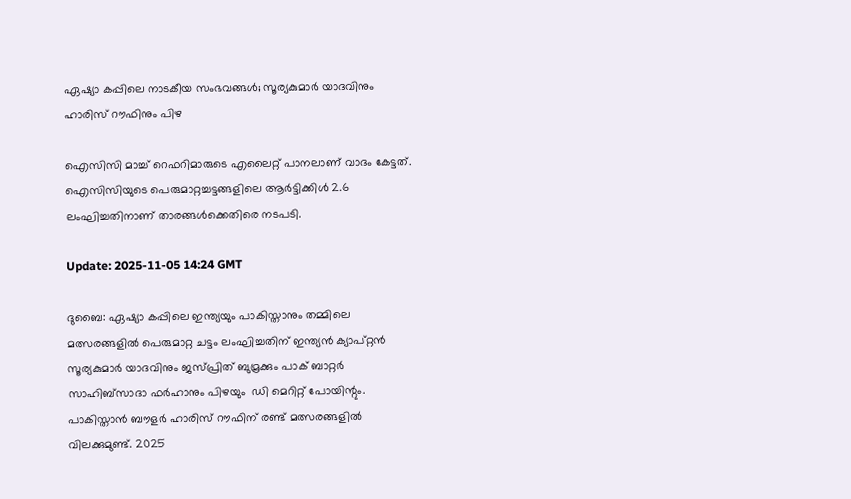ഏഷ്യാ കപ്പിലെ നാടകീയ സംഭവങ്ങൾ; സൂര്യകുമാർ യാദവിനും ഹാരിസ് റൗഫിനും പിഴ

ഐസിസി മാച്ച് റെഫറിമാരുടെ എലൈറ്റ് പാനലാണ് വാദം കേട്ടത്. ഐസിസിയുടെ പെരുമാറ്റച്ചട്ടങ്ങളിലെ ആർട്ടിക്കിൾ 2.6 ലംഘിച്ചതിനാണ് താരങ്ങൾക്കെതിരെ നടപടി.

Update: 2025-11-05 14:24 GMT

ദുബൈ: ഏഷ്യാ കപ്പിലെ ഇന്ത്യയും പാകിസ്താനും തമ്മിലെ മത്സരങ്ങളിൽ പെരുമാറ്റ ചട്ടം ലംഘിച്ചതിന് ഇന്ത്യൻ ക്യാപ്റ്റൻ സൂര്യകുമാർ യാദവിനും ജസ്പ്രിത് ബുമ്രക്കും പാക് ബാറ്റർ സാഹിബ്സാദാ ഫർഹാനും പിഴയും  ഡി മെറിറ്റ് പോയിന്റും. പാകിസ്താൻ ബൗളർ ഹാരിസ് റൗഫിന് രണ്ട് മത്സരങ്ങളിൽ വിലക്കുമുണ്ട്. 2025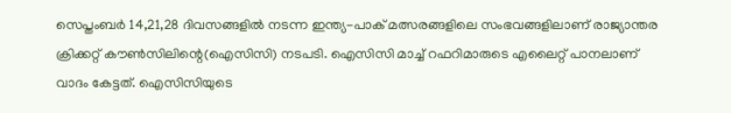സെപ്തംബർ 14,21,28 ദിവസങ്ങളിൽ നടന്ന ഇന്ത്യ-പാക് മത്സരങ്ങളിലെ സംഭവങ്ങളിലാണ് രാജ്യാന്തര ക്രിക്കറ്റ് കൗൺസിലിന്റെ(ഐസിസി) നടപടി. ഐസിസി മാച്ച് റഫറിമാരുടെ എലൈറ്റ് പാനലാണ് വാദം കേട്ടത്. ഐസിസിയുടെ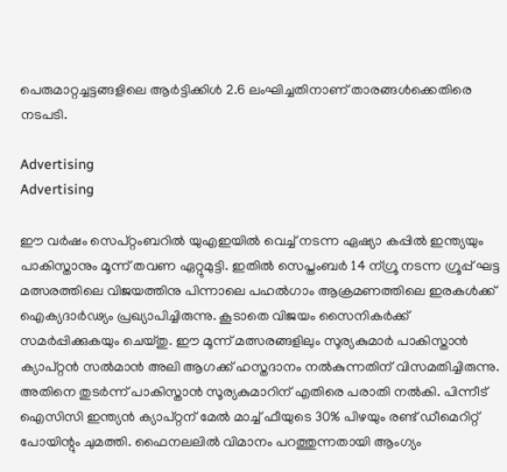പെരുമാറ്റച്ചട്ടങ്ങളിലെ ആർട്ടിക്കിൾ 2.6 ലംഘിച്ചതിനാണ് താരങ്ങൾക്കെതിരെ നടപടി.

Advertising
Advertising

ഈ വർഷം സെപ്റ്റംബറിൽ യുഎഇയിൽ വെച്ച് നടന്ന ഏഷ്യാ കപ്പിൽ ഇന്ത്യയും പാകിസ്താനും മൂന്ന് തവണ ഏറ്റുമുട്ടി. ഇതിൽ സെപ്തംബർ 14 ന്ഗ്രൂ നടന്ന ഗ്രൂപ്പ് ഘട്ട മത്സരത്തിലെ വിജയത്തിനു പിന്നാലെ പഹൽഗാം ആക്രമണത്തിലെ ഇരകൾക്ക് ഐക്യദാർഢ്യം പ്രഖ്യാപിച്ചിരുന്നു. കൂടാതെ വിജയം സൈനികർക്ക് സമർപ്പിക്കുകയും ചെയ്തു. ഈ മൂന്ന് മത്സരങ്ങളിലും സൂര്യകുമാർ‌ പാകിസ്താൻ ക്യാപ്റ്റൻ സൽമാൻ അലി ആഗക്ക് ഹസ്തദാനം നൽകുന്നതിന് വിസമതിച്ചിരുന്നു. അതിനെ തുടർന്ന് പാകിസ്താൻ സൂര്യകുമാറിന് എതിരെ പരാതി നൽകി. പിന്നീട് ഐസിസി ഇന്ത്യൻ ക്യാപ്റ്റന് മേൽ മാച്ച് ഫീയുടെ 30% പിഴയും രണ്ട് ഡീമെറിറ്റ് പോയിന്റും ചുമത്തി. ഫൈനലലിൽ വിമാനം പറത്തുന്നതായി ആംഗ്യം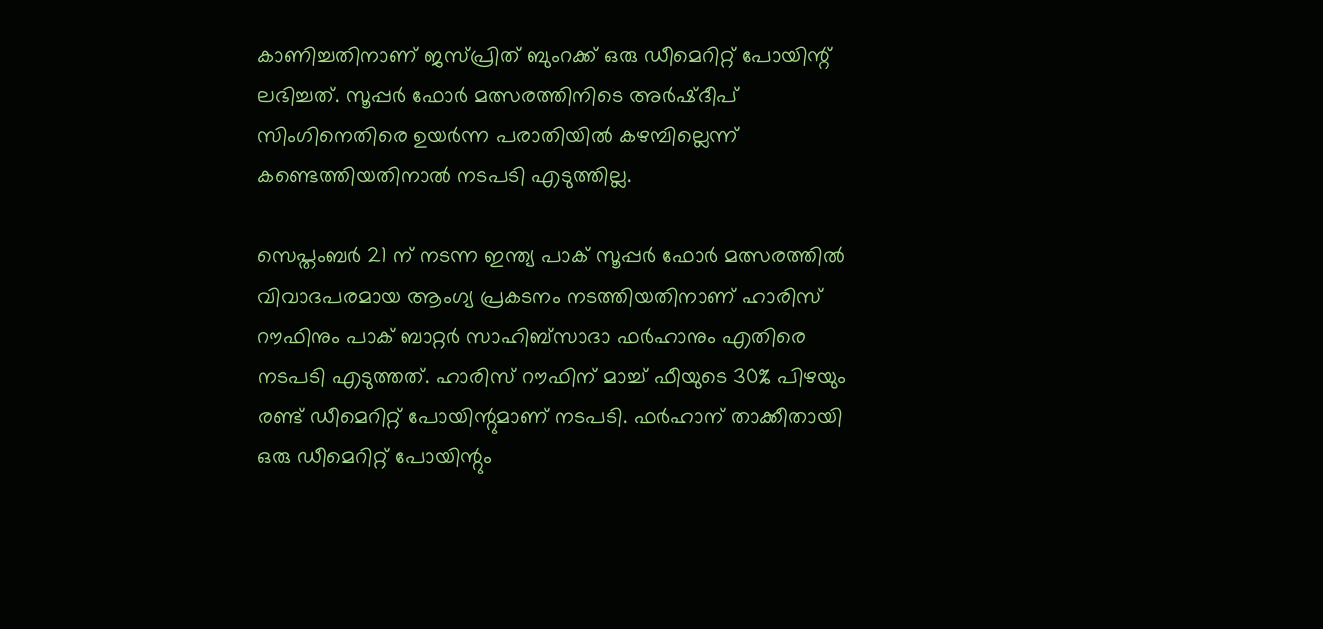കാണിച്ചതിനാണ് ജസ്പ്രിത് ബുംറക്ക് ഒരു ഡീമെറിറ്റ് പോയിന്റ് ലഭിച്ചത്. സൂപ്പർ ഫോർ മത്സരത്തിനിടെ അർഷ്ദീപ് സിംഗിനെതിരെ ഉയർന്ന പരാതിയിൽ കഴമ്പില്ലെന്ന് കണ്ടെത്തിയതിനാൽ നടപടി എടുത്തില്ല.

സെപ്തംബർ 21 ന് നടന്ന ഇന്ത്യ പാക് സൂപ്പർ ഫോർ മത്സരത്തിൽ വിവാദപരമായ ആംഗ്യ പ്രകടനം നടത്തിയതിനാണ് ഹാരിസ് റൗഫിനും പാക് ബാറ്റർ സാഹിബ്സാദാ ഫർഹാനും എതിരെ നടപടി എടുത്തത്. ഹാരിസ് റൗഫിന് മാച്ച് ഫീയുടെ 30% പിഴയും രണ്ട് ഡീമെറിറ്റ് പോയിന്റുമാണ് നടപടി. ഫർഹാന് താക്കീതായി ഒരു ഡീമെറിറ്റ് പോയിന്റും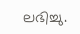ലഭിച്ചു.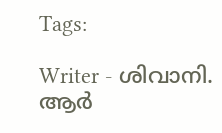Tags:

Writer - ശിവാനി. ആർ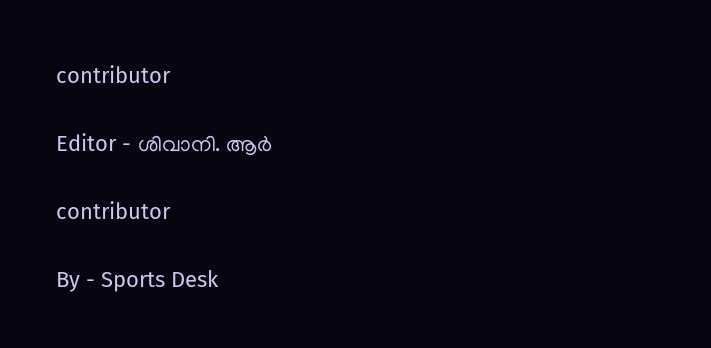contributor

Editor - ശിവാനി. ആർ

contributor

By - Sports Desk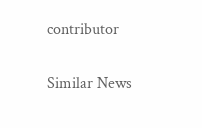contributor

Similar News